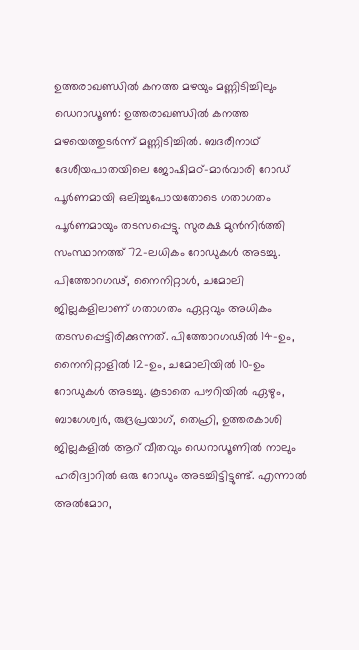ഉത്തരാഖണ്ഡിൽ കനത്ത മഴയും മണ്ണിടിച്ചിലും
ഡെറാഡൂൺ: ഉത്തരാഖണ്ഡിൽ കനത്ത മഴയെത്തുടർന്ന് മണ്ണിടിച്ചിൽ. ബദരീനാഥ് ദേശീയപാതയിലെ ജോഷിമഠ്-മാർവാരി റോഡ് പൂർണമായി ഒലിച്ചുപോയതോടെ ഗതാഗതം പൂർണമായും തടസപ്പെട്ടു. സുരക്ഷ മുൻനിർത്തി സംസ്ഥാനത്ത് 72-ലധികം റോഡുകൾ അടച്ചു.
പിത്തോറഗഢ്, നൈനിറ്റാൾ, ചമോലി ജില്ലകളിലാണ് ഗതാഗതം ഏറ്റവും അധികം തടസപ്പെട്ടിരിക്കുന്നത്. പിത്തോറഗഢിൽ 14-ഉം, നൈനിറ്റാളിൽ 12-ഉം, ചമോലിയിൽ 10-ഉം റോഡുകൾ അടച്ചു. കൂടാതെ പൗറിയിൽ ഏഴും, ബാഗേശ്വർ, രുദ്രപ്രയാഗ്, തെഹ്രി, ഉത്തരകാശി ജില്ലകളിൽ ആറ് വീതവും ഡെറാഡൂണിൽ നാലും ഹരിദ്വാറിൽ ഒരു റോഡും അടച്ചിട്ടിട്ടുണ്ട്. എന്നാൽ അൽമോറ,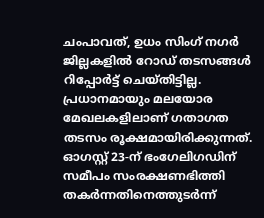ചംപാവത്, ഉധം സിംഗ് നഗർ ജില്ലകളിൽ റോഡ് തടസങ്ങൾ റിപ്പോർട്ട് ചെയ്തിട്ടില്ല. പ്രധാനമായും മലയോര മേഖലകളിലാണ് ഗതാഗത തടസം രൂക്ഷമായിരിക്കുന്നത്.
ഓഗസ്റ്റ് 23-ന് ഭംഗേലിഗഡിന് സമീപം സംരക്ഷണഭിത്തി തകർന്നതിനെത്തുടർന്ന്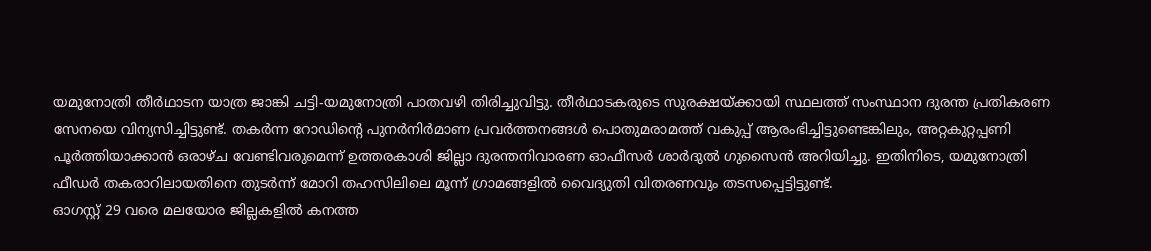യമുനോത്രി തീർഥാടന യാത്ര ജാങ്കി ചട്ടി-യമുനോത്രി പാതവഴി തിരിച്ചുവിട്ടു. തീർഥാടകരുടെ സുരക്ഷയ്ക്കായി സ്ഥലത്ത് സംസ്ഥാന ദുരന്ത പ്രതികരണ സേനയെ വിന്യസിച്ചിട്ടുണ്ട്. തകർന്ന റോഡിന്റെ പുനർനിർമാണ പ്രവർത്തനങ്ങൾ പൊതുമരാമത്ത് വകുപ്പ് ആരംഭിച്ചിട്ടുണ്ടെങ്കിലും, അറ്റകുറ്റപ്പണി പൂർത്തിയാക്കാൻ ഒരാഴ്ച വേണ്ടിവരുമെന്ന് ഉത്തരകാശി ജില്ലാ ദുരന്തനിവാരണ ഓഫീസർ ശാർദുൽ ഗുസൈൻ അറിയിച്ചു. ഇതിനിടെ, യമുനോത്രി ഫീഡർ തകരാറിലായതിനെ തുടർന്ന് മോറി തഹസിലിലെ മൂന്ന് ഗ്രാമങ്ങളിൽ വൈദ്യുതി വിതരണവും തടസപ്പെട്ടിട്ടുണ്ട്.
ഓഗസ്റ്റ് 29 വരെ മലയോര ജില്ലകളിൽ കനത്ത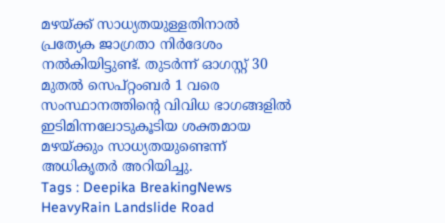മഴയ്ക്ക് സാധ്യതയുള്ളതിനാൽ പ്രത്യേക ജാഗ്രതാ നിർദേശം നൽകിയിട്ടുണ്ട്. തുടർന്ന് ഓഗസ്റ്റ് 30 മുതൽ സെപ്റ്റംബർ 1 വരെ സംസ്ഥാനത്തിന്റെ വിവിധ ഭാഗങ്ങളിൽ ഇടിമിന്നലോടുകൂടിയ ശക്തമായ മഴയ്ക്കും സാധ്യതയുണ്ടെന്ന് അധികൃതർ അറിയിച്ചു.
Tags : Deepika BreakingNews HeavyRain Landslide Road